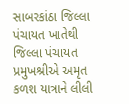સાબરકાંઠા જિલ્લા પંચાયત ખાતેથી જિલ્લા પંચાયત પ્રમુખશ્રીએ અમૃત કળશ યાત્રાને લીલી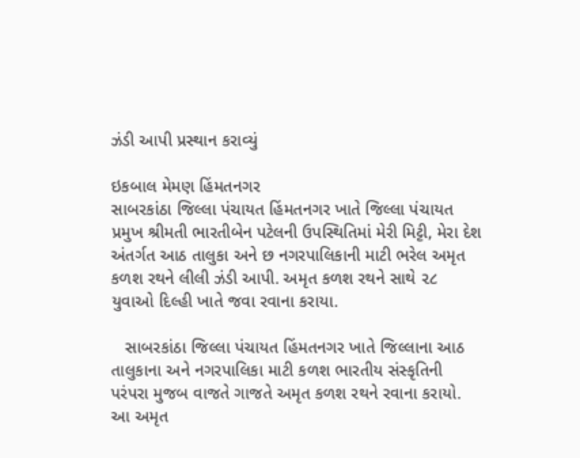ઝંડી આપી પ્રસ્થાન કરાવ્યું

ઇકબાલ મેમણ હિંમતનગર
સાબરકાંઠા જિલ્લા પંચાયત હિંમતનગર ખાતે જિલ્લા પંચાયત પ્રમુખ શ્રીમતી ભારતીબેન પટેલની ઉપસ્થિતિમાં મેરી મિટ્ટી, મેરા દેશ અંતર્ગત આઠ તાલુકા અને છ નગરપાલિકાની માટી ભરેલ અમૃત કળશ રથને લીલી ઝંડી આપી. અમૃત કળશ રથને સાથે ૨૮ યુવાઓ દિલ્હી ખાતે જવા રવાના કરાયા.

   સાબરકાંઠા જિલ્લા પંચાયત હિંમતનગર ખાતે જિલ્લાના આઠ તાલુકાના અને નગરપાલિકા માટી કળશ ભારતીય સંસ્કૃતિની પરંપરા મુજબ વાજતે ગાજતે અમૃત કળશ રથને રવાના કરાયો. આ અમૃત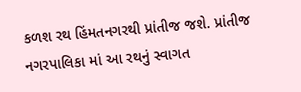કળશ રથ હિંમતનગરથી પ્રાંતીજ જશે. પ્રાંતીજ નગરપાલિકા માં આ રથનું સ્વાગત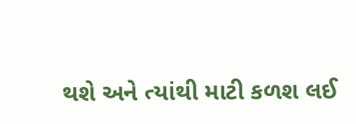થશે અને ત્યાંથી માટી કળશ લઈ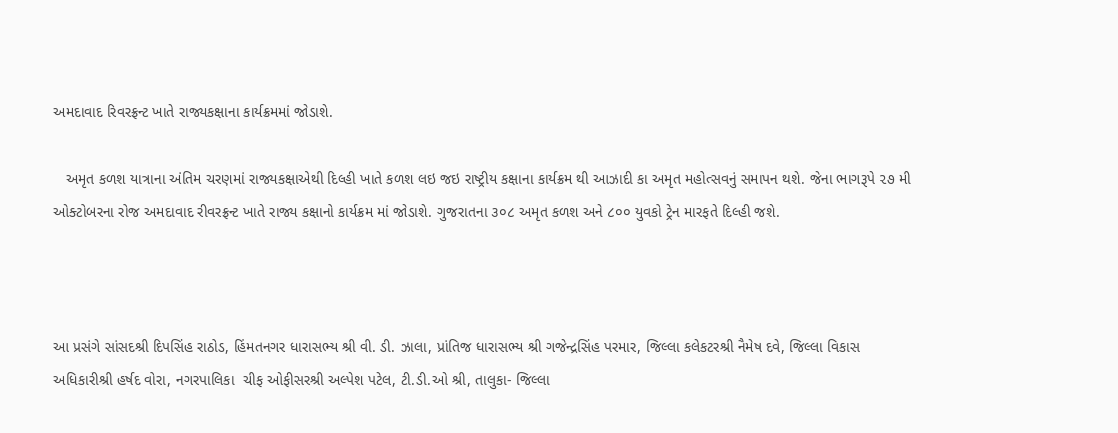અમદાવાદ રિવરફ્રન્ટ ખાતે રાજ્યકક્ષાના કાર્યક્રમમાં જોડાશે.

   અમૃત કળશ યાત્રાના અંતિમ ચરણમાં રાજ્યકક્ષાએથી દિલ્હી ખાતે કળશ લઇ જઇ રાષ્ટ્રીય કક્ષાના કાર્યક્રમ થી આઝાદી કા અમૃત મહોત્સવનું સમાપન થશે. જેના ભાગરૂપે ૨૭ મી ઓક્ટોબરના રોજ અમદાવાદ રીવરફ્રન્ટ ખાતે રાજ્ય કક્ષાનો કાર્યક્રમ માં જોડાશે. ગુજરાતના ૩૦૮ અમૃત કળશ અને ૮૦૦ યુવકો ટ્રેન મારફતે દિલ્હી જશે.



આ પ્રસંગે સાંસદશ્રી દિપસિંહ રાઠોડ, હિંમતનગર ધારાસભ્ય શ્રી વી. ડી. ઝાલા, પ્રાંતિજ ધારાસભ્ય શ્રી ગજેન્દ્રસિંહ પરમાર, જિલ્લા કલેકટરશ્રી નૈમેષ દવે, જિલ્લા વિકાસ અધિકારીશ્રી હર્ષદ વોરા, નગરપાલિકા  ચીફ ઓફીસરશ્રી અલ્પેશ પટેલ, ટી.ડી.ઓ શ્રી, તાલુકા- જિલ્લા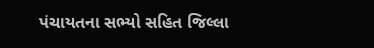પંચાયતના સભ્યો સહિત જિલ્લા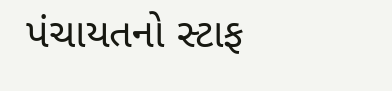પંચાયતનો સ્ટાફ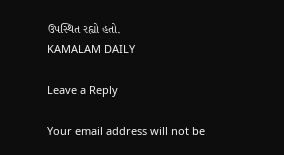ઉપસ્થિત રહ્યો હતો.
KAMALAM DAILY

Leave a Reply

Your email address will not be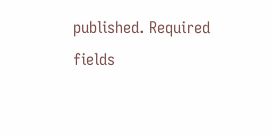published. Required fields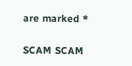are marked *

SCAM SCAM